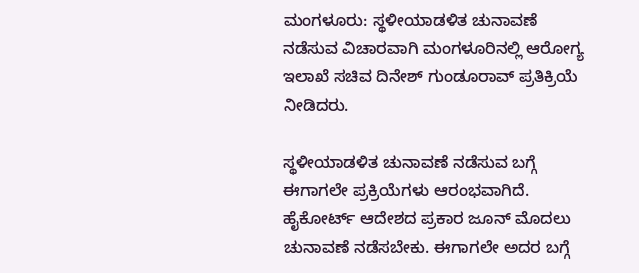ಮಂಗಳೂರು: ಸ್ಥಳೀಯಾಡಳಿತ ಚುನಾವಣೆ ನಡೆಸುವ ವಿಚಾರವಾಗಿ ಮಂಗಳೂರಿನಲ್ಲಿ ಆರೋಗ್ಯ ಇಲಾಖೆ‌ ಸಚಿವ ದಿನೇಶ್ ಗುಂಡೂರಾವ್ ಪ್ರತಿಕ್ರಿಯೆ ನೀಡಿದರು.

ಸ್ಥಳೀಯಾಡಳಿತ ಚುನಾವಣೆ ನಡೆಸುವ ಬಗ್ಗೆ ಈಗಾಗಲೇ ಪ್ರಕ್ರಿಯೆಗಳು ಆರಂಭವಾಗಿದೆ. ಹೈಕೋರ್ಟ್ ಆದೇಶದ ಪ್ರಕಾರ ಜೂನ್ ಮೊದಲು ಚುನಾವಣೆ ನಡೆಸಬೇಕು. ಈಗಾಗಲೇ ಅದರ ಬಗ್ಗೆ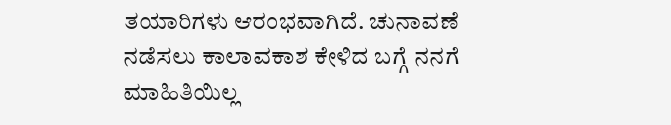ತಯಾರಿಗಳು ಆರಂಭವಾಗಿದೆ. ಚುನಾವಣೆ ನಡೆಸಲು ಕಾಲಾವಕಾಶ ಕೇಳಿದ ಬಗ್ಗೆ ನನಗೆ ಮಾಹಿತಿಯಿಲ್ಲ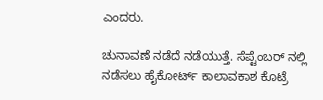ಎಂದರು.

ಚುನಾವಣೆ ನಡೆದೆ ನಡೆಯುತ್ತೆ. ಸೆಪ್ಟೆಂಬರ್ ನಲ್ಲಿ ನಡೆಸಲು ಹೈಕೋರ್ಟ್ ಕಾಲಾವಕಾಶ ಕೊಟ್ರೆ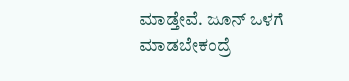ಮಾಡ್ತೇವೆ. ಜೂನ್ ಒಳಗೆ ಮಾಡಬೇಕಂದ್ರೆ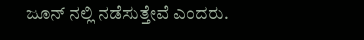ಜೂನ್ ನಲ್ಲಿ ನಡೆಸುತ್ತೇವೆ ಎಂದರು.